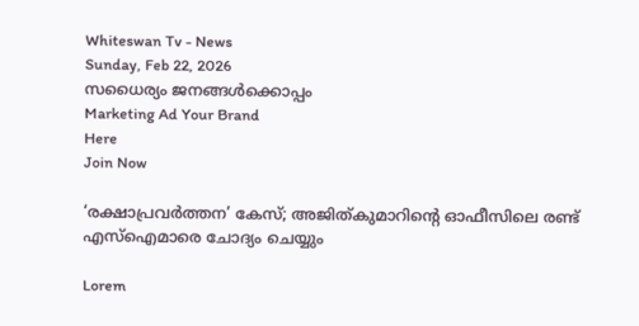Whiteswan Tv - News
Sunday, Feb 22, 2026
സധൈര്യം ജനങ്ങൾക്കൊപ്പം
Marketing Ad Your Brand
Here
Join Now

‘രക്ഷാപ്രവര്‍ത്തന’ കേസ്; അജിത്കുമാറിന്റെ ഓഫീസിലെ രണ്ട് എസ്‌ഐമാരെ ചോദ്യം ചെയ്യും

Lorem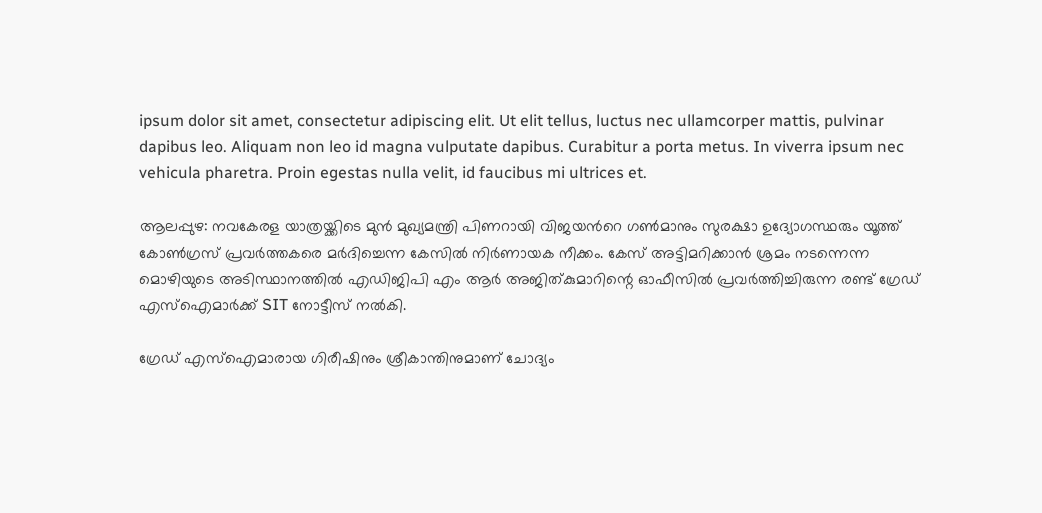ipsum dolor sit amet, consectetur adipiscing elit. Ut elit tellus, luctus nec ullamcorper mattis, pulvinar dapibus leo. Aliquam non leo id magna vulputate dapibus. Curabitur a porta metus. In viverra ipsum nec vehicula pharetra. Proin egestas nulla velit, id faucibus mi ultrices et.

ആലപ്പുഴ: നവകേരള യാത്രയ്ക്കിടെ മുൻ മുഖ്യമന്ത്രി പിണറായി വിജയൻറെ ഗൺമാനും സുരക്ഷാ ഉദ്യോഗസ്ഥരും യൂത്ത് കോൺഗ്രസ് പ്രവർത്തകരെ മർദിച്ചെന്ന കേസിൽ നിർണായക നീക്കം. കേസ് അട്ടിമറിക്കാൻ ശ്രമം നടന്നെന്ന മൊഴിയുടെ അടിസ്ഥാനത്തിൽ എഡിജിപി എം ആർ അജിത്കുമാറിന്റെ ഓഫീസിൽ പ്രവർത്തിച്ചിരുന്ന രണ്ട് ഗ്രേഡ് എസ്‌ഐമാർക്ക് SIT നോട്ടീസ് നൽകി.

ഗ്രേഡ് എസ്‌ഐമാരായ ഗിരീഷിനും ശ്രീകാന്തിനുമാണ് ചോദ്യം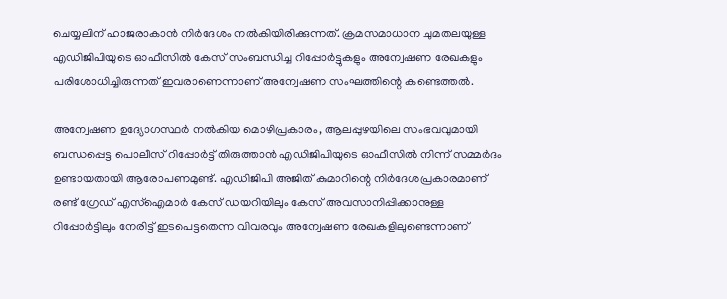ചെയ്യലിന് ഹാജരാകാൻ നിർദേശം നൽകിയിരിക്കുന്നത്. ക്രമസമാധാന ചുമതലയുള്ള എഡിജിപിയുടെ ഓഫീസിൽ കേസ് സംബന്ധിച്ച റിപ്പോർട്ടുകളും അന്വേഷണ രേഖകളും പരിശോധിച്ചിരുന്നത് ഇവരാണെന്നാണ് അന്വേഷണ സംഘത്തിന്റെ കണ്ടെത്തൽ.

അന്വേഷണ ഉദ്യോഗസ്ഥർ നൽകിയ മൊഴിപ്രകാരം, ആലപ്പുഴയിലെ സംഭവവുമായി ബന്ധപ്പെട്ട പൊലീസ് റിപ്പോർട്ട് തിരുത്താൻ എഡിജിപിയുടെ ഓഫീസിൽ നിന്ന് സമ്മർദം ഉണ്ടായതായി ആരോപണമുണ്ട്. എഡിജിപി അജിത് കുമാറിന്റെ നിർദേശപ്രകാരമാണ് രണ്ട് ഗ്രേഡ് എസ്‌ഐമാർ കേസ് ഡയറിയിലും കേസ് അവസാനിപ്പിക്കാനുള്ള റിപ്പോർട്ടിലും നേരിട്ട് ഇടപെട്ടതെന്ന വിവരവും അന്വേഷണ രേഖകളിലുണ്ടെന്നാണ്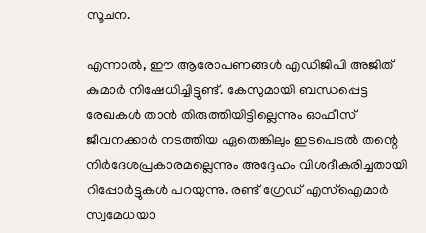സൂചന.

എന്നാൽ, ഈ ആരോപണങ്ങൾ എഡിജിപി അജിത് കുമാർ നിഷേധിച്ചിട്ടുണ്ട്. കേസുമായി ബന്ധപ്പെട്ട രേഖകൾ താൻ തിരുത്തിയിട്ടില്ലെന്നും ഓഫീസ് ജീവനക്കാർ നടത്തിയ ഏതെങ്കിലും ഇടപെടൽ തന്റെ നിർദേശപ്രകാരമല്ലെന്നും അദ്ദേഹം വിശദീകരിച്ചതായി റിപ്പോർട്ടുകൾ പറയുന്നു. രണ്ട് ഗ്രേഡ് എസ്‌ഐമാർ സ്വമേധയാ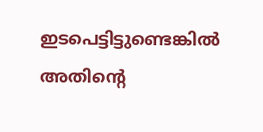ഇടപെട്ടിട്ടുണ്ടെങ്കിൽ അതിന്റെ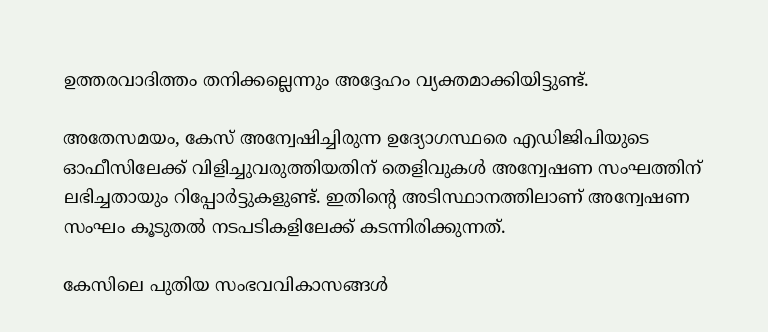ഉത്തരവാദിത്തം തനിക്കല്ലെന്നും അദ്ദേഹം വ്യക്തമാക്കിയിട്ടുണ്ട്.

അതേസമയം, കേസ് അന്വേഷിച്ചിരുന്ന ഉദ്യോഗസ്ഥരെ എഡിജിപിയുടെ ഓഫീസിലേക്ക് വിളിച്ചുവരുത്തിയതിന് തെളിവുകൾ അന്വേഷണ സംഘത്തിന് ലഭിച്ചതായും റിപ്പോർട്ടുകളുണ്ട്. ഇതിന്റെ അടിസ്ഥാനത്തിലാണ് അന്വേഷണ സംഘം കൂടുതൽ നടപടികളിലേക്ക് കടന്നിരിക്കുന്നത്.

കേസിലെ പുതിയ സംഭവവികാസങ്ങൾ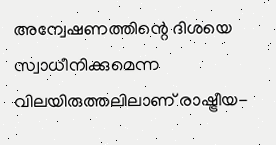അന്വേഷണത്തിന്റെ ദിശയെ സ്വാധീനിക്കുമെന്ന വിലയിരുത്തലിലാണ് രാഷ്ട്രീയ-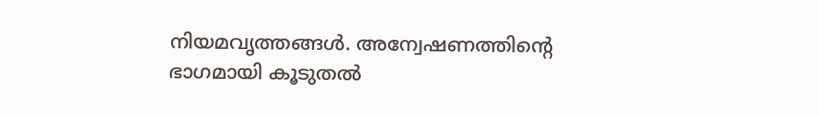നിയമവൃത്തങ്ങൾ. അന്വേഷണത്തിന്റെ ഭാഗമായി കൂടുതൽ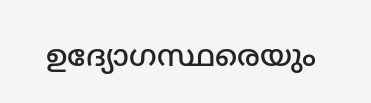ഉദ്യോഗസ്ഥരെയും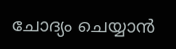ചോദ്യം ചെയ്യാൻ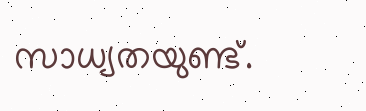സാധ്യതയുണ്ട്.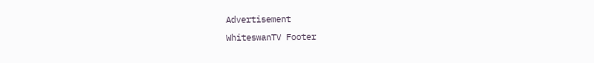Advertisement
WhiteswanTV Footer